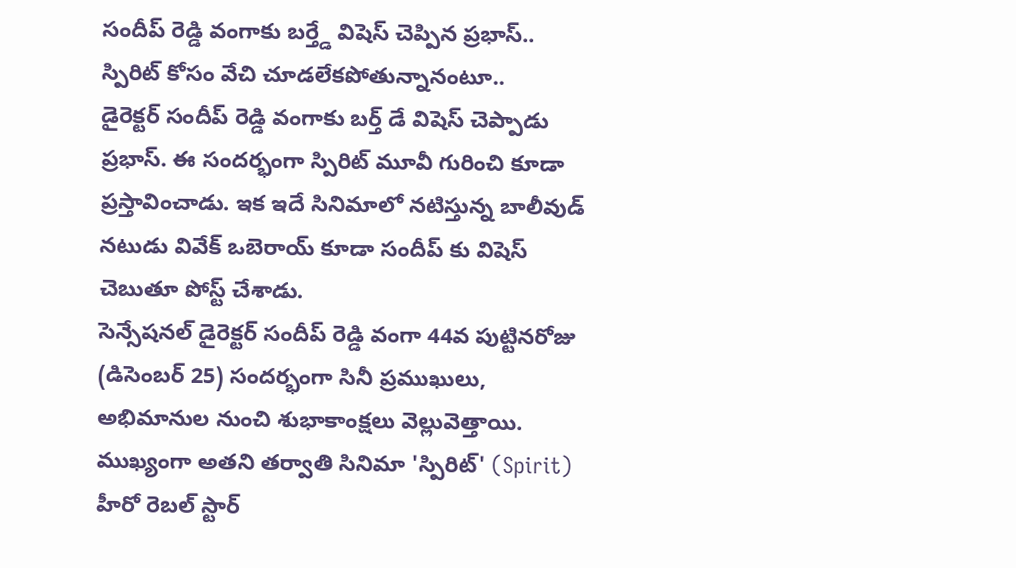సందీప్ రెడ్డి వంగాకు బర్త్డే విషెస్ చెప్పిన ప్రభాస్.. స్పిరిట్ కోసం వేచి చూడలేకపోతున్నానంటూ..
డైరెక్టర్ సందీప్ రెడ్డి వంగాకు బర్త్ డే విషెస్ చెప్పాడు ప్రభాస్. ఈ సందర్భంగా స్పిరిట్ మూవీ గురించి కూడా ప్రస్తావించాడు. ఇక ఇదే సినిమాలో నటిస్తున్న బాలీవుడ్ నటుడు వివేక్ ఒబెరాయ్ కూడా సందీప్ కు విషెస్ చెబుతూ పోస్ట్ చేశాడు.
సెన్సేషనల్ డైరెక్టర్ సందీప్ రెడ్డి వంగా 44వ పుట్టినరోజు (డిసెంబర్ 25) సందర్భంగా సినీ ప్రముఖులు, అభిమానుల నుంచి శుభాకాంక్షలు వెల్లువెత్తాయి. ముఖ్యంగా అతని తర్వాతి సినిమా 'స్పిరిట్' (Spirit) హీరో రెబల్ స్టార్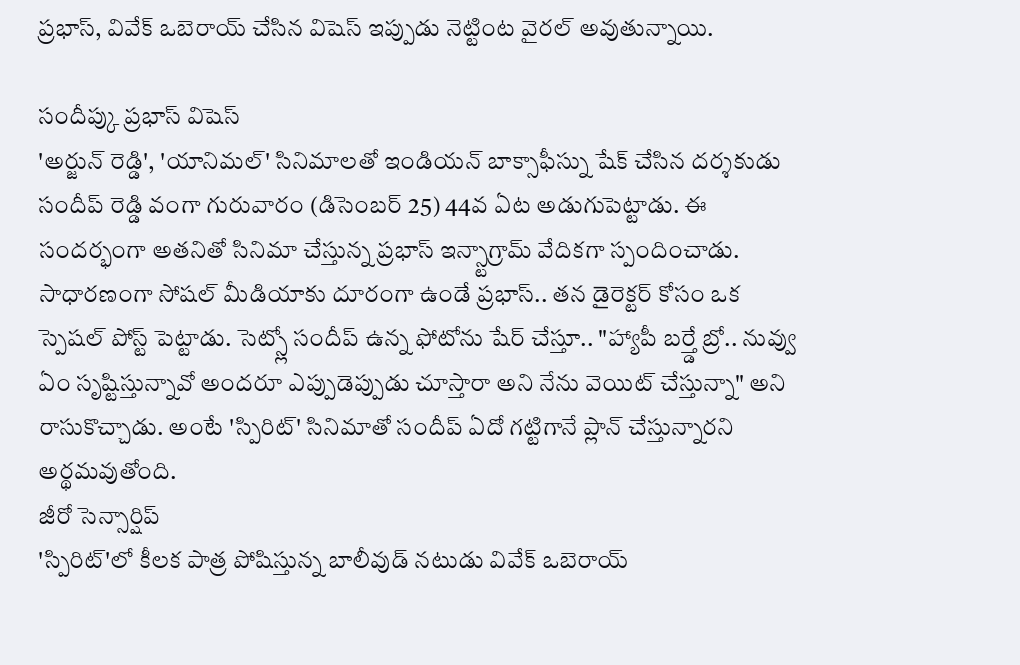ప్రభాస్, వివేక్ ఒబెరాయ్ చేసిన విషెస్ ఇప్పుడు నెట్టింట వైరల్ అవుతున్నాయి.

సందీప్కు ప్రభాస్ విషెస్
'అర్జున్ రెడ్డి', 'యానిమల్' సినిమాలతో ఇండియన్ బాక్సాఫీస్ను షేక్ చేసిన దర్శకుడు సందీప్ రెడ్డి వంగా గురువారం (డిసెంబర్ 25) 44వ ఏట అడుగుపెట్టాడు. ఈ సందర్భంగా అతనితో సినిమా చేస్తున్న ప్రభాస్ ఇన్స్టాగ్రామ్ వేదికగా స్పందించాడు.
సాధారణంగా సోషల్ మీడియాకు దూరంగా ఉండే ప్రభాస్.. తన డైరెక్టర్ కోసం ఒక స్పెషల్ పోస్ట్ పెట్టాడు. సెట్స్లో సందీప్ ఉన్న ఫోటోను షేర్ చేస్తూ.. "హ్యాపీ బర్త్డే బ్రో.. నువ్వు ఏం సృష్టిస్తున్నావో అందరూ ఎప్పుడెప్పుడు చూస్తారా అని నేను వెయిట్ చేస్తున్నా" అని రాసుకొచ్చాడు. అంటే 'స్పిరిట్' సినిమాతో సందీప్ ఏదో గట్టిగానే ప్లాన్ చేస్తున్నారని అర్థమవుతోంది.
జీరో సెన్సార్షిప్
'స్పిరిట్'లో కీలక పాత్ర పోషిస్తున్న బాలీవుడ్ నటుడు వివేక్ ఒబెరాయ్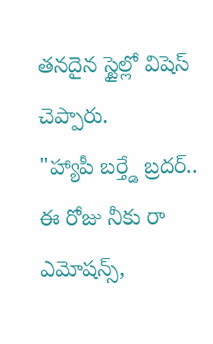తనదైన స్టైల్లో విషెస్ చెప్పారు.
"హ్యాపీ బర్త్డే బ్రదర్.. ఈ రోజు నీకు రా ఎమోషన్స్,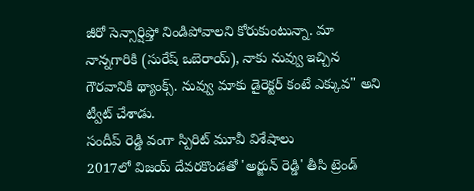జీరో సెన్సార్షిప్తో నిండిపోవాలని కోరుకుంటున్నా. మా నాన్నగారికి (సురేష్ ఒబెరాయ్), నాకు నువ్వు ఇచ్చిన గౌరవానికి థ్యాంక్స్. నువ్వు మాకు డైరెక్టర్ కంటే ఎక్కువ" అని ట్వీట్ చేశాడు.
సందీప్ రెడ్డి వంగా స్పిరిట్ మూవీ విశేషాలు
2017లో విజయ్ దేవరకొండతో 'అర్జున్ రెడ్డి' తీసి ట్రెండ్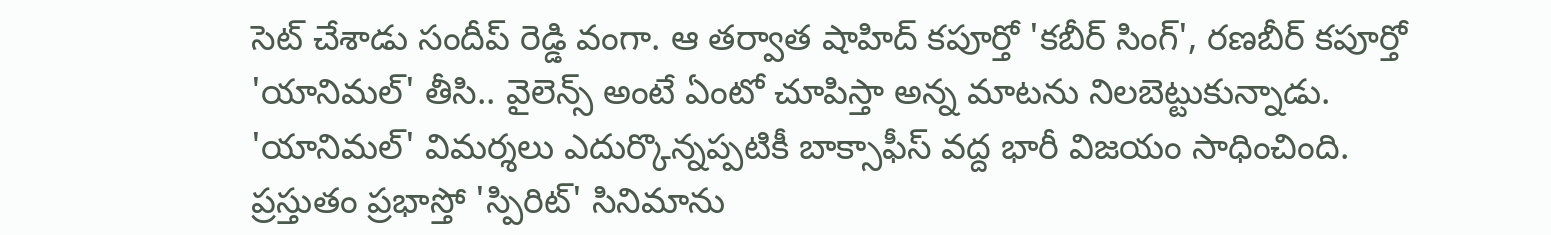సెట్ చేశాడు సందీప్ రెడ్డి వంగా. ఆ తర్వాత షాహిద్ కపూర్తో 'కబీర్ సింగ్', రణబీర్ కపూర్తో 'యానిమల్' తీసి.. వైలెన్స్ అంటే ఏంటో చూపిస్తా అన్న మాటను నిలబెట్టుకున్నాడు. 'యానిమల్' విమర్శలు ఎదుర్కొన్నప్పటికీ బాక్సాఫీస్ వద్ద భారీ విజయం సాధించింది.
ప్రస్తుతం ప్రభాస్తో 'స్పిరిట్' సినిమాను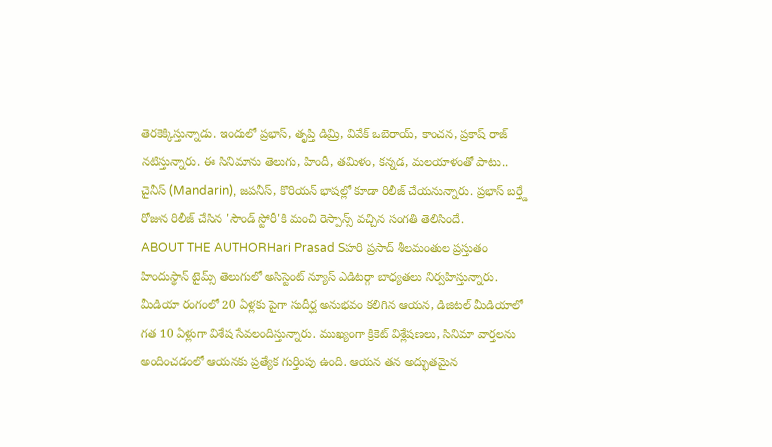తెరకెక్కిస్తున్నాడు. ఇందులో ప్రభాస్, తృప్తి డిమ్రి, వివేక్ ఒబెరాయ్, కాంచన, ప్రకాష్ రాజ్ నటిస్తున్నారు. ఈ సినిమాను తెలుగు, హిందీ, తమిళం, కన్నడ, మలయాళంతో పాటు.. చైనీస్ (Mandarin), జపనీస్, కొరియన్ భాషల్లో కూడా రిలీజ్ చేయనున్నారు. ప్రభాస్ బర్త్డే రోజున రిలీజ్ చేసిన 'సౌండ్ స్టోరీ'కి మంచి రెస్పాన్స్ వచ్చిన సంగతి తెలిసిందే.
ABOUT THE AUTHORHari Prasad Sహరి ప్రసాద్ శీలమంతుల ప్రస్తుతం హిందుస్థాన్ టైమ్స్ తెలుగులో అసిస్టెంట్ న్యూస్ ఎడిటర్గా బాధ్యతలు నిర్వహిస్తున్నారు. మీడియా రంగంలో 20 ఏళ్లకు పైగా సుదీర్ఘ అనుభవం కలిగిన ఆయన, డిజిటల్ మీడియాలో గత 10 ఏళ్లుగా విశేష సేవలందిస్తున్నారు. ముఖ్యంగా క్రికెట్ విశ్లేషణలు, సినిమా వార్తలను అందించడంలో ఆయనకు ప్రత్యేక గుర్తింపు ఉంది. ఆయన తన అద్భుతమైన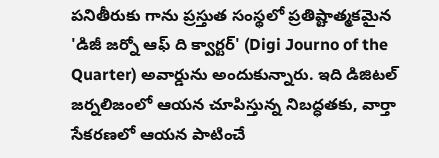పనితీరుకు గాను ప్రస్తుత సంస్థలో ప్రతిష్టాత్మకమైన 'డిజీ జర్నో ఆఫ్ ది క్వార్టర్' (Digi Journo of the Quarter) అవార్డును అందుకున్నారు. ఇది డిజిటల్ జర్నలిజంలో ఆయన చూపిస్తున్న నిబద్ధతకు, వార్తా సేకరణలో ఆయన పాటించే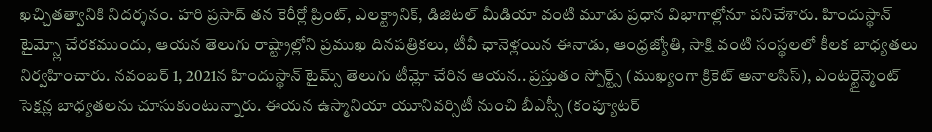ఖచ్చితత్వానికి నిదర్శనం. హరి ప్రసాద్ తన కెరీర్లో ప్రింట్, ఎలక్ట్రానిక్, డిజిటల్ మీడియా వంటి మూడు ప్రధాన విభాగాల్లోనూ పనిచేశారు. హిందుస్థాన్ టైమ్స్లో చేరకముందు, ఆయన తెలుగు రాష్ట్రాల్లోని ప్రముఖ దినపత్రికలు, టీవీ ఛానెళ్లయిన ఈనాడు, ఆంధ్రజ్యోతి, సాక్షి వంటి సంస్థలలో కీలక బాధ్యతలు నిర్వహించారు. నవంబర్ 1, 2021న హిందుస్థాన్ టైమ్స్ తెలుగు టీమ్లో చేరిన ఆయన.. ప్రస్తుతం స్పోర్ట్స్ (ముఖ్యంగా క్రికెట్ అనాలసిస్), ఎంటర్టైన్మెంట్ సెక్షన్ల బాధ్యతలను చూసుకుంటున్నారు. ఈయన ఉస్మానియా యూనివర్సిటీ నుంచి బీఎస్సీ (కంప్యూటర్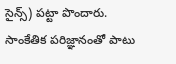సైన్స్) పట్టా పొందారు. సాంకేతిక పరిజ్ఞానంతో పాటు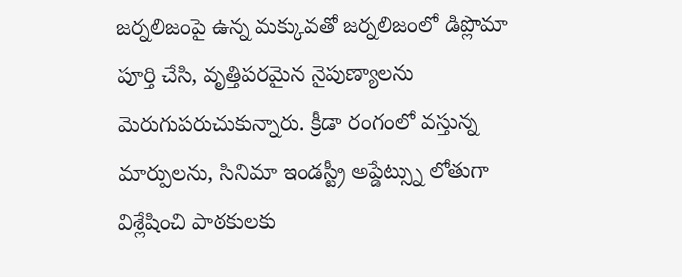జర్నలిజంపై ఉన్న మక్కువతో జర్నలిజంలో డిప్లొమా పూర్తి చేసి, వృత్తిపరమైన నైపుణ్యాలను మెరుగుపరుచుకున్నారు. క్రీడా రంగంలో వస్తున్న మార్పులను, సినిమా ఇండస్ట్రీ అప్డేట్స్ను లోతుగా విశ్లేషించి పాఠకులకు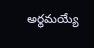అర్థమయ్యే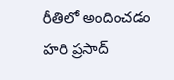రీతిలో అందించడం హరి ప్రసాద్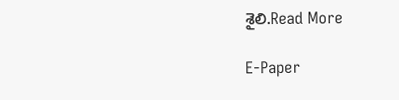శైలి.Read More

E-Paper